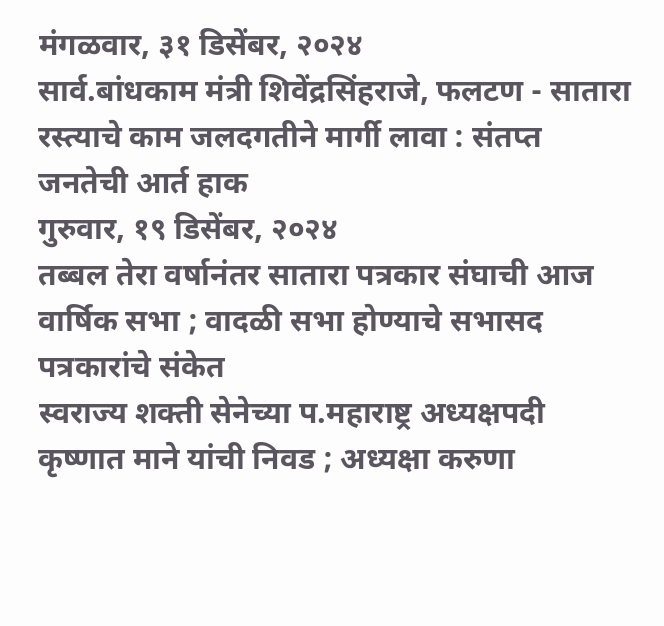मंगळवार, ३१ डिसेंबर, २०२४
सार्व.बांधकाम मंत्री शिवेंद्रसिंहराजे, फलटण - सातारा रस्त्याचे काम जलदगतीने मार्गी लावा : संतप्त जनतेची आर्त हाक
गुरुवार, १९ डिसेंबर, २०२४
तब्बल तेरा वर्षानंतर सातारा पत्रकार संघाची आज वार्षिक सभा ; वादळी सभा होण्याचे सभासद पत्रकारांचे संकेत
स्वराज्य शक्ती सेनेच्या प.महाराष्ट्र अध्यक्षपदी कृष्णात माने यांची निवड ; अध्यक्षा करुणा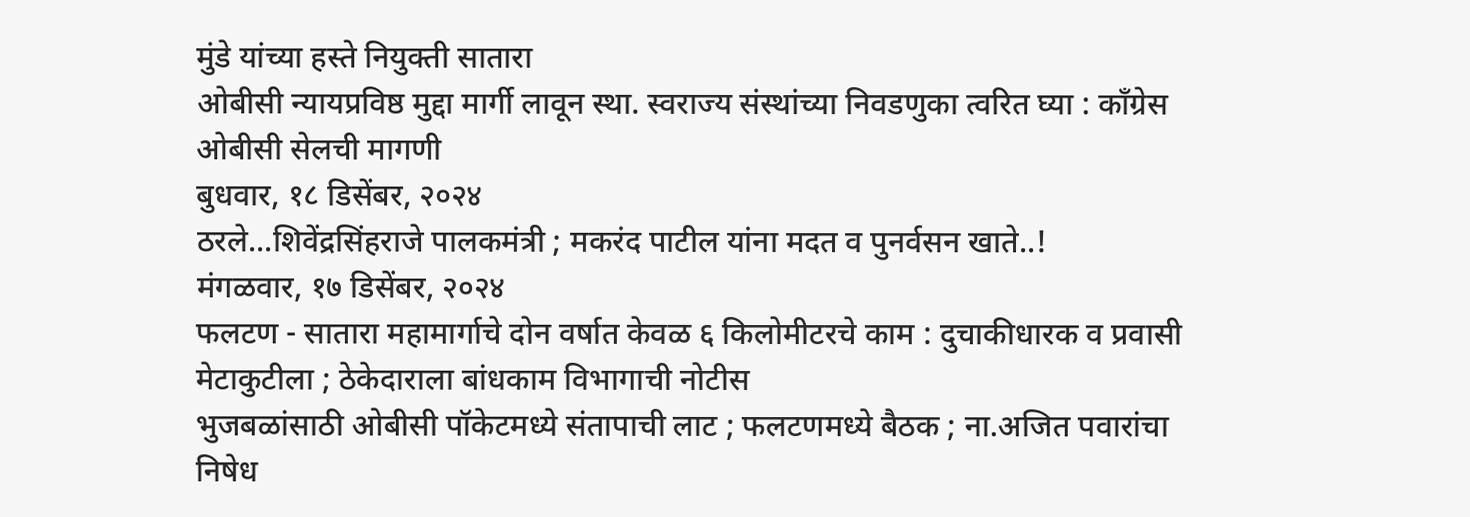मुंडे यांच्या हस्ते नियुक्ती सातारा
ओबीसी न्यायप्रविष्ठ मुद्दा मार्गी लावून स्था. स्वराज्य संस्थांच्या निवडणुका त्वरित घ्या : काँग्रेस ओबीसी सेलची मागणी
बुधवार, १८ डिसेंबर, २०२४
ठरले...शिवेंद्रसिंहराजे पालकमंत्री ; मकरंद पाटील यांना मदत व पुनर्वसन खाते..!
मंगळवार, १७ डिसेंबर, २०२४
फलटण - सातारा महामार्गाचे दोन वर्षात केवळ ६ किलोमीटरचे काम : दुचाकीधारक व प्रवासी मेटाकुटीला ; ठेकेदाराला बांधकाम विभागाची नोटीस
भुजबळांसाठी ओबीसी पॉकेटमध्ये संतापाची लाट ; फलटणमध्ये बैठक ; ना.अजित पवारांचा निषेध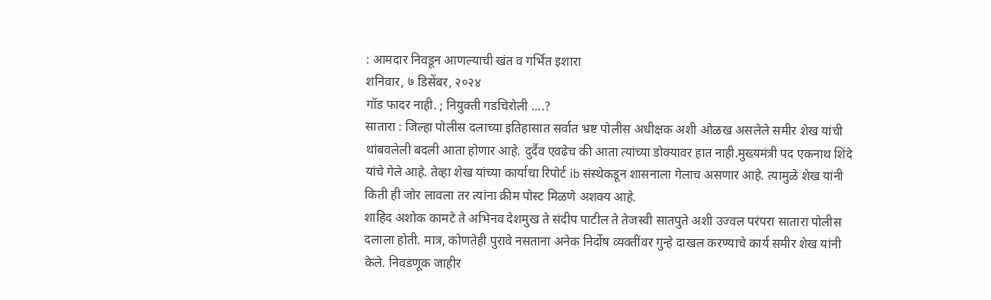: आमदार निवडून आणल्याची खंत व गर्भित इशारा
शनिवार, ७ डिसेंबर, २०२४
गॉड फादर नाही. ; नियुक्ती गडचिरोली ....?
सातारा : जिल्हा पोलीस दलाच्या इतिहासात सर्वात भ्रष्ट पोलीस अधीक्षक अशी ओळख असलेले समीर शेख यांची थांबवलेली बदली आता होणार आहे. दुर्दैव एवढेच की आता त्यांच्या डोक्यावर हात नाही.मुख्यमंत्री पद एकनाथ शिंदे यांचे गेले आहे. तेव्हा शेख यांच्या कार्याचा रिपोर्ट ib संस्थेकडून शासनाला गेलाच असणार आहे. त्यामुळे शेख यांनी किती ही जोर लावला तर त्यांना क्रीम पोस्ट मिळणे अशक्य आहे.
शाहिद अशोक कामटे ते अभिनव देशमुख ते संदीप पाटील ते तेजस्वी सातपुते अशी उज्वल परंपरा सातारा पोलीस दलाला होती. मात्र, कोणतेही पुरावे नसताना अनेक निर्दोष व्यक्तींवर गुन्हे दाखल करण्याचे कार्य समीर शेख यांनी केले. निवडणूक जाहीर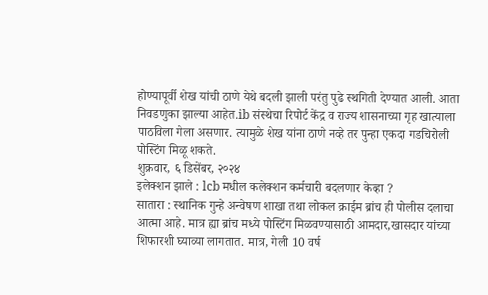होण्यापूर्वी शेख यांची ठाणे येथे बदली झाली परंतु पुढे स्थगिती देण्यात आली. आता निवडणुका झाल्या आहेत.ib संस्थेचा रिपोर्ट केंद्र व राज्य शासनाच्या गृह खात्याला पाठविला गेला असणार. त्यामुळे शेख यांना ठाणे नव्हे तर पुन्हा एकदा गडचिरोली पोस्टिंग मिळू शकते.
शुक्रवार, ६ डिसेंबर, २०२४
इलेक्शन झाले : lcb मधील कलेक्शन कर्मचारी बदलणार केव्हा ?
सातारा : स्थानिक गुन्हे अन्वेषण शाखा तथा लोकल क्राईम ब्रांच ही पोलीस दलाचा आत्मा आहे. मात्र ह्या ब्रांच मध्ये पोस्टिंग मिळवण्यासाठी आमदार,खासदार यांच्या शिफारशी घ्याव्या लागतात. मात्र, गेली 10 वर्ष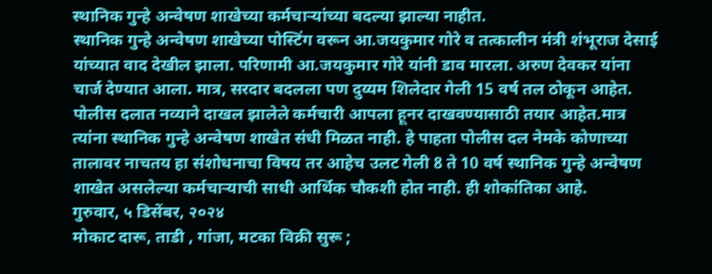स्थानिक गुन्हे अन्वेषण शाखेच्या कर्मचाऱ्यांच्या बदल्या झाल्या नाहीत.
स्थानिक गुन्हे अन्वेषण शाखेच्या पोस्टिंग वरून आ.जयकुमार गोरे व तत्कालीन मंत्री शंभूराज देसाई यांच्यात वाद देखील झाला. परिणामी आ.जयकुमार गोरे यांनी डाव मारला. अरुण देवकर यांना चार्ज देण्यात आला. मात्र, सरदार बदलला पण दुय्यम शिलेदार गेली 15 वर्ष तल ठोकून आहेत.
पोलीस दलात नव्याने दाखल झालेले कर्मचारी आपला हूनर दाखवण्यासाठी तयार आहेत.मात्र त्यांना स्थानिक गुन्हे अन्वेषण शाखेत संधी मिळत नाही. हे पाहता पोलीस दल नेमके कोणाच्या तालावर नाचतय हा संशोधनाचा विषय तर आहेच उलट गेली 8 ते 10 वर्ष स्थानिक गुन्हे अन्वेषण शाखेत असलेल्या कर्मचाऱ्याची साधी आर्थिक चौकशी होत नाही. ही शोकांतिका आहे.
गुरुवार, ५ डिसेंबर, २०२४
मोकाट दारू, ताडी , गांजा, मटका विक्री सुरू ;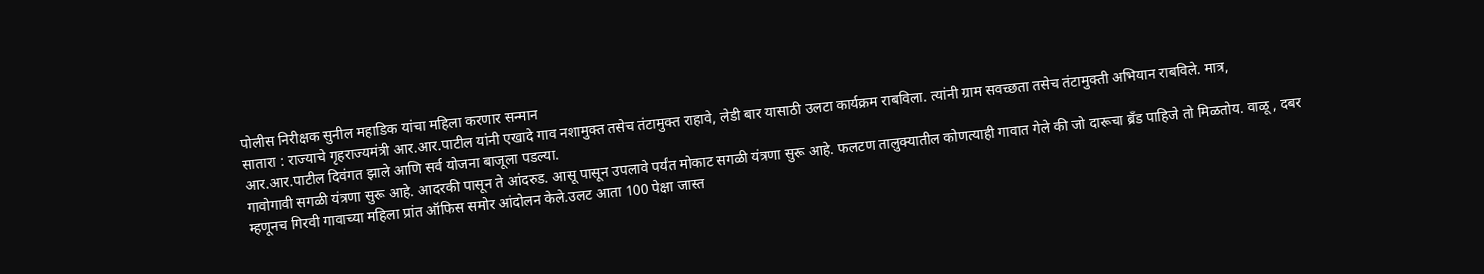पोलीस निरीक्षक सुनील महाडिक यांचा महिला करणार सन्मान
सातारा : राज्याचे गृहराज्यमंत्री आर.आर.पाटील यांनी एखादे गाव नशामुक्त तसेच तंटामुक्त राहावे, लेडी बार यासाठी उलटा कार्यक्रम राबविला. त्यांनी ग्राम सवच्छता तसेच तंटामुक्ती अभियान राबविले. मात्र, आर.आर.पाटील दिवंगत झाले आणि सर्व योजना बाजूला पडल्या.
गावोगावी सगळी यंत्रणा सुरू आहे. आदरकी पासून ते आंदरुड. आसू पासून उपलावे पर्यंत मोकाट सगळी यंत्रणा सुरू आहे. फलटण तालुक्यातील कोणत्याही गावात गेले की जो दारूचा ब्रँड पाहिजे तो मिळतोय. वाळू , दबर म्हणूनच गिरवी गावाच्या महिला प्रांत ऑफिस समोर आंदोलन केले.उलट आता 100 पेक्षा जास्त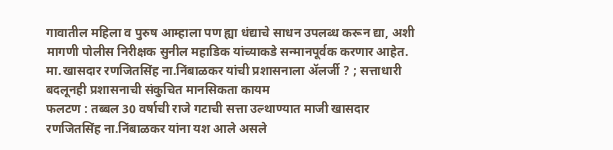गावातील महिला व पुरुष आम्हाला पण ह्या धंद्याचे साधन उपलब्ध करून द्या, अशी मागणी पोलीस निरीक्षक सुनील महाडिक यांच्याकडे सन्मानपूर्वक करणार आहेत.
मा.खासदार रणजितसिंह ना.निंबाळकर यांची प्रशासनाला ॲलर्जी ? ; सत्ताधारी बदलूनही प्रशासनाची संकुचित मानसिकता कायम
फलटण : तब्बल 30 वर्षाची राजे गटाची सत्ता उल्थाण्यात माजी खासदार रणजितसिंह ना.निंबाळकर यांना यश आले असले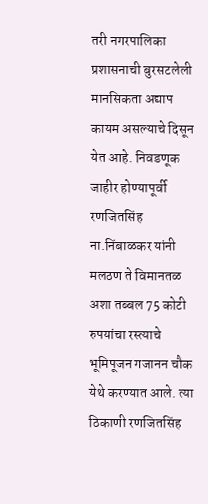तरी नगरपालिका प्रशासनाची बुरसटलेली मानसिकता अद्याप कायम असल्याचे दिसून येत आहे. निवडणूक जाहीर होण्यापूर्वी रणजितसिंह ना.निंबाळकर यांनी मलठण ते विमानतळ अशा तब्बल 75 कोटी रुपयांचा रस्त्याचे भूमिपूजन गजानन चौक येथे करण्यात आले. त्या ठिकाणी रणजितसिंह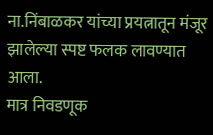ना.निंबाळकर यांच्या प्रयत्नातून मंजूर झालेल्या स्पष्ट फलक लावण्यात आला.
मात्र निवडणूक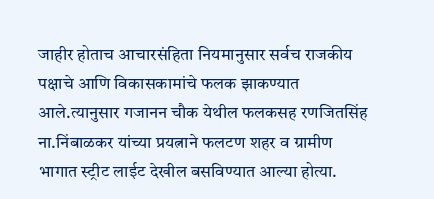जाहीर होताच आचारसंहिता नियमानुसार सर्वच राजकीय पक्षाचे आणि विकासकामांचे फलक झाकण्यात आले.त्यानुसार गजानन चौक येथील फलकसह रणजितसिंह ना.निंबाळकर यांच्या प्रयत्नाने फलटण शहर व ग्रामीण भागात स्ट्रीट लाईट देखील बसविण्यात आल्या होत्या.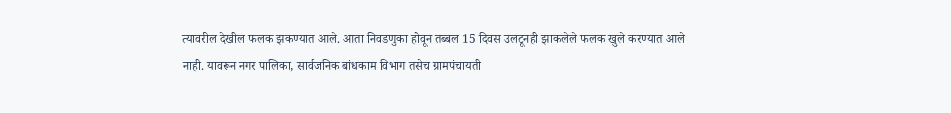त्यावरील देखील फलक झकण्यात आले. आता निवडणुका होवून तब्बल 15 दिवस उलटूनही झाकलेले फलक खुले करण्यात आले नाही. यावरून नगर पालिका, सार्वजनिक बांधकाम विभाग तसेच ग्रामपंचायती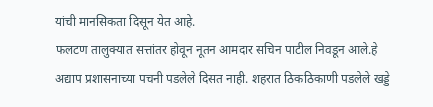यांची मानसिकता दिसून येत आहे.
फलटण तालुक्यात सत्तांतर होवून नूतन आमदार सचिन पाटील निवडून आले.हे अद्याप प्रशासनाच्या पचनी पडलेले दिसत नाही. शहरात ठिकठिकाणी पडलेले खड्डे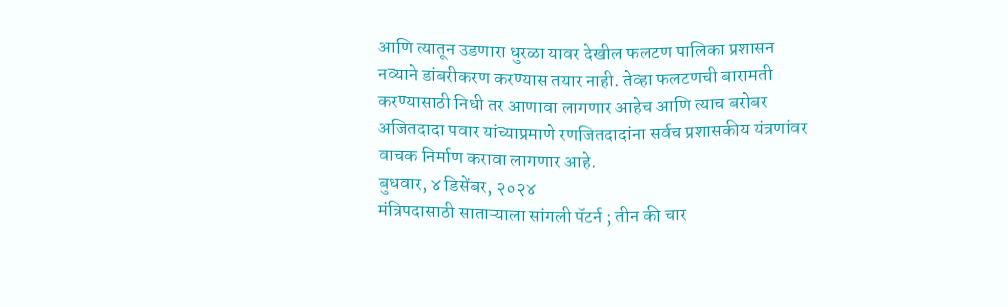आणि त्यातून उडणारा धुरळा यावर देखील फलटण पालिका प्रशासन नव्याने डांबरीकरण करण्यास तयार नाही. तेव्हा फलटणची बारामती करण्यासाठी निधी तर आणावा लागणार आहेच आणि त्याच बरोबर अजितदादा पवार यांच्याप्रमाणे रणजितदादांना सर्वच प्रशासकीय यंत्रणांवर वाचक निर्माण करावा लागणार आहे.
बुधवार, ४ डिसेंबर, २०२४
मंत्रिपदासाठी साताऱ्याला सांगली पॅटर्न ; तीन की चार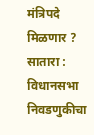मंत्रिपदे मिळणार ?
सातारा : विधानसभा निवडणुकीचा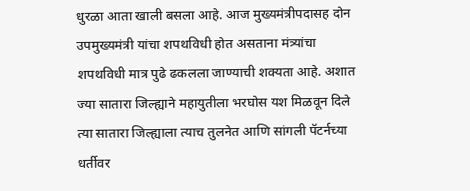धुरळा आता खाली बसला आहे. आज मुख्यमंत्रीपदासह दोन उपमुख्यमंत्री यांचा शपथविधी होत असताना मंत्र्यांचा शपथविधी मात्र पुढे ढकलला जाण्याची शक्यता आहे. अशात ज्या सातारा जिल्ह्याने महायुतीला भरघोस यश मिळवून दिले त्या सातारा जिल्ह्याला त्याच तुलनेत आणि सांगली पॅटर्नच्या धर्तीवर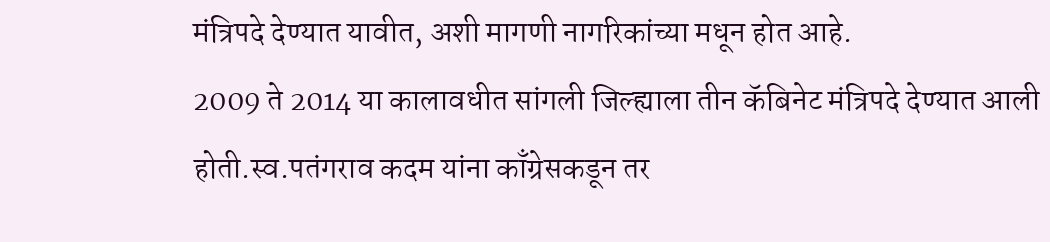मंत्रिपदे देण्यात यावीत, अशी मागणी नागरिकांच्या मधून होत आहे.
2009 ते 2014 या कालावधीत सांगली जिल्ह्याला तीन कॅबिनेट मंत्रिपदे देण्यात आली होती.स्व.पतंगराव कदम यांना काँग्रेसकडून तर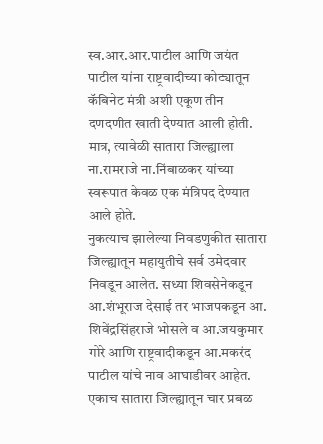स्व.आर.आर.पाटील आणि जयंत पाटील यांना राष्ट्रवादीच्या कोट्यातून कॅबिनेट मंत्री अशी एकूण तीन दणदणीत खाती देण्यात आली होती. मात्र, त्यावेळी सातारा जिल्ह्याला ना.रामराजे ना.निंबाळकर यांच्या स्वरूपात केवळ एक मंत्रिपद देण्यात आले होते.
नुकत्याच झालेल्या निवडणुकीत सातारा जिल्ह्यातून महायुतीचे सर्व उमेदवार निवडून आलेत. सध्या शिवसेनेकडून आ.शंभूराज देसाई तर भाजपकडून आ. शिवेंद्रसिंहराजे भोसले व आ.जयकुमार गोरे आणि राष्ट्रवादीकडून आ.मकरंद पाटील यांचे नाव आघाडीवर आहेत. एकाच सातारा जिल्ह्यातून चार प्रबळ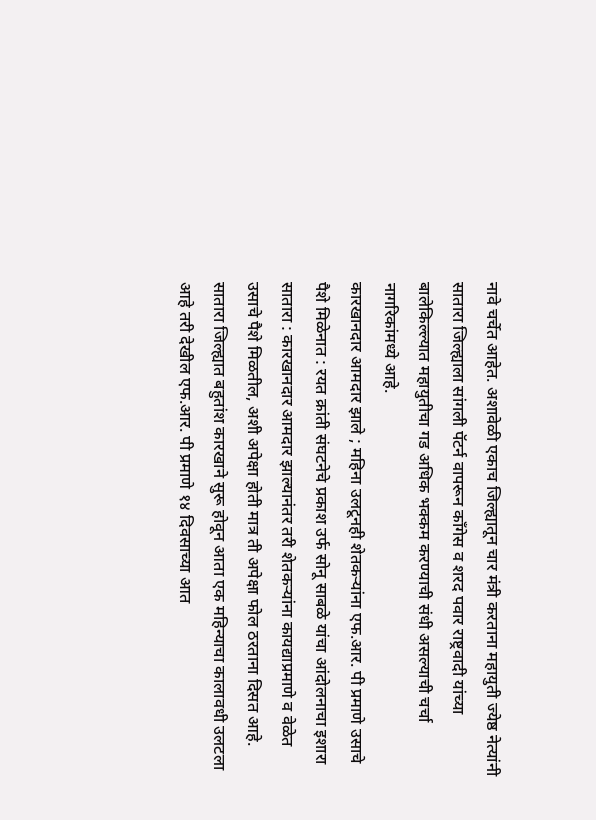नावे चर्चेत आहेत. अशावेळी एकाच जिल्ह्यातून चार मंत्री करताना महायुती ज्येष्ठ नेत्यांनी सातारा जिल्ह्याला सांगली पॅटर्न वापरून काँगेस व शरद पवार राष्ट्रवादी यांच्या बालेकिल्ल्यात महायुतीचा गड अधिक भक्कम करण्याची संधी असल्याची चर्चा नागरिकांमध्ये आहे.
कारखानदार आमदार झाले ; महिना उलटूनही शेतकऱ्यांना एफ.आर. पी प्रमाणे उसाचे पैशे मिळेनात : रयत क्रांती संघटनेचे प्रकाश उर्फ सोनू साबळे यांचा आंदोलनाचा इशारा
सातारा : कारखानदार आमदार झाल्यानंतर तरी शेतकऱ्यांना कायद्याप्रमाणे व वेळेत उसाचे पैशे मिळतील, अशी अपेक्षा होती मात्र ती अपेक्षा फोल ठरताना दिसत आहे. सातारा जिल्ह्यात बहुतांश कारखाने सुरू होवून आता एक महिन्याचा कालावधी उलटला आहे तरी देखील एफ.आर. पी प्रमाणे १४ दिवसाच्या आत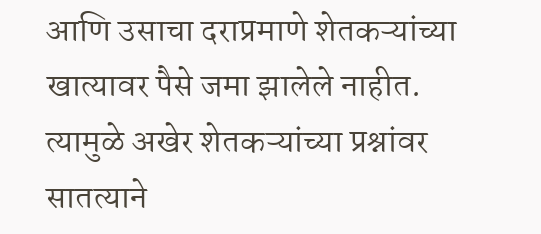आणि उसाचा दराप्रमाणे शेतकऱ्यांच्या खात्यावर पैसे जमा झालेले नाहीत. त्यामुळे अखेर शेतकऱ्यांच्या प्रश्नांवर सातत्याने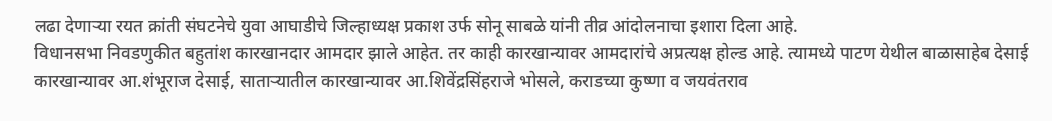लढा देणाऱ्या रयत क्रांती संघटनेचे युवा आघाडीचे जिल्हाध्यक्ष प्रकाश उर्फ सोनू साबळे यांनी तीव्र आंदोलनाचा इशारा दिला आहे.
विधानसभा निवडणुकीत बहुतांश कारखानदार आमदार झाले आहेत. तर काही कारखान्यावर आमदारांचे अप्रत्यक्ष होल्ड आहे. त्यामध्ये पाटण येथील बाळासाहेब देसाई कारखान्यावर आ.शंभूराज देसाई, साताऱ्यातील कारखान्यावर आ.शिवेंद्रसिंहराजे भोसले, कराडच्या कुष्णा व जयवंतराव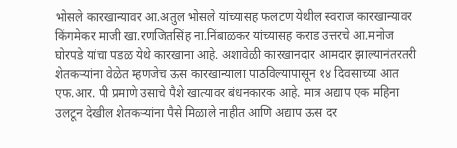भोसले कारखान्यावर आ.अतुल भोसले यांच्यासह फलटण येथील स्वराज कारखान्यावर किंगमेकर माजी खा.रणजितसिंह ना.निंबाळकर यांच्यासह कराड उत्तरचे आ.मनोज घोरपडे यांचा पडळ येथे कारखाना आहे. अशावेळी कारखानदार आमदार झाल्यानंतरतरी शेतकऱ्यांना वेळेत म्हणजेच ऊस कारखान्याला पाठविल्यापासून १४ दिवसाच्या आत एफ.आर. पी प्रमाणे उसाचे पैशे खात्यावर बंधनकारक आहे. मात्र अद्याप एक महिना उलटून देखील शेतकऱ्यांना पैसे मिळाले नाहीत आणि अद्याप ऊस दर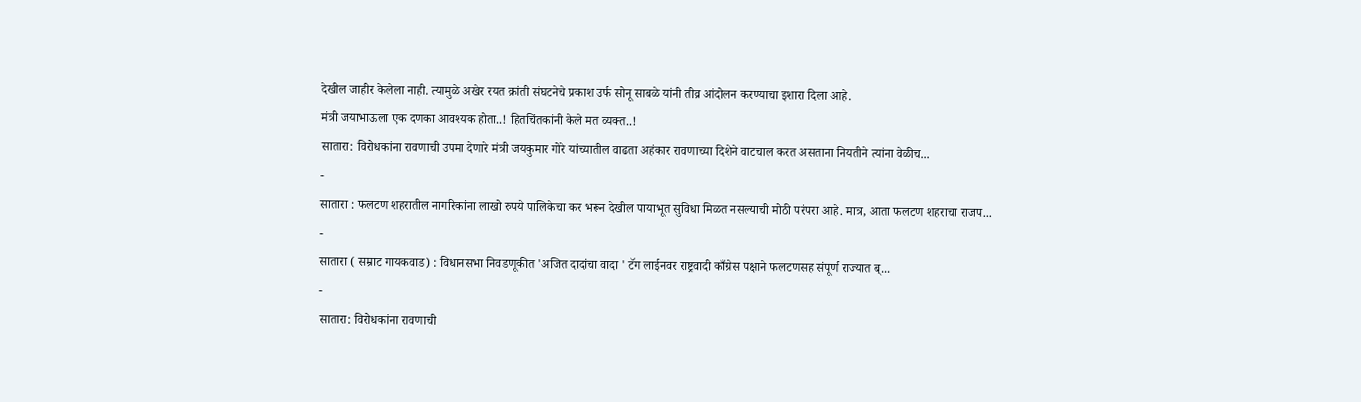देखील जाहीर केलेला नाही. त्यामुळे अखेर रयत क्रांती संघटनेचे प्रकाश उर्फ सोनू साबळे यांनी तीव्र आंदोलन करण्याचा इशारा दिला आहे.
मंत्री जयाभाऊला एक दणका आवश्यक होता..! हितचिंतकांनी केले मत व्यक्त..!
सातारा: विरोधकांना रावणाची उपमा देणारे मंत्री जयकुमार गोरे यांच्यातील वाढता अहंकार रावणाच्या दिशेने वाटचाल करत असताना नियतीने त्यांना वेळीच...
-
सातारा : फलटण शहरातील नागरिकांना लाखो रुपये पालिकेचा कर भरून देखील पायाभूत सुविधा मिळत नसल्याची मोठी परंपरा आहे. मात्र, आता फलटण शहराचा राजप...
-
सातारा ( सम्राट गायकवाड) : विधानसभा निवडणूकीत 'अजित दादांचा वादा ' टॅग लाईनवर राष्ट्रवादी काँग्रेस पक्षाने फलटणसह संपूर्ण राज्यात ब्...
-
सातारा: विरोधकांना रावणाची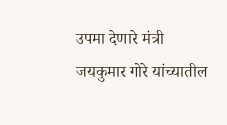उपमा देणारे मंत्री जयकुमार गोरे यांच्यातील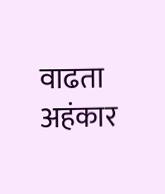वाढता अहंकार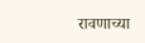रावणाच्या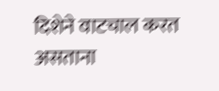दिशेने वाटचाल करत असताना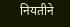नियतीने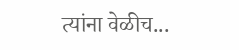त्यांना वेळीच...